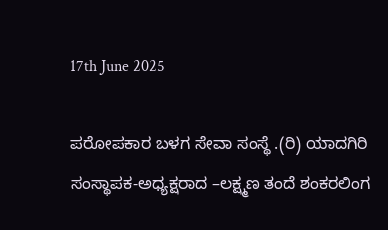17th June 2025

ಪರೋಪಕಾರ ಬಳಗ ಸೇವಾ ಸಂಸ್ಥೆ .(ರಿ) ಯಾದಗಿರಿ ಸಂಸ್ಥಾಪಕ-ಅಧ್ಯಕ್ಷರಾದ –ಲಕ್ಷ್ಮಣ ತಂದೆ ಶಂಕರಲಿಂಗ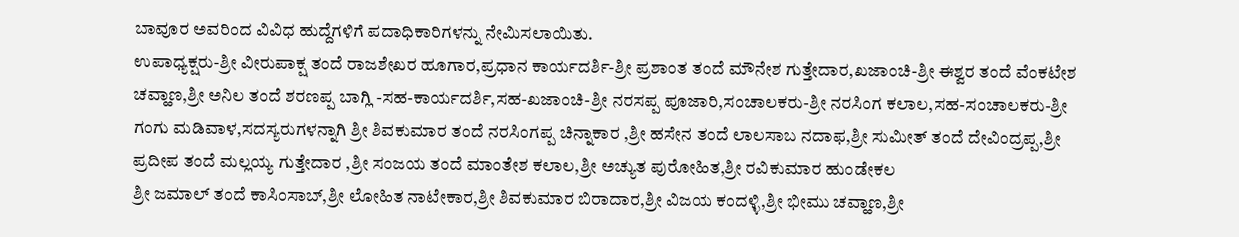ಬಾವೂರ ಅವರಿಂದ ವಿವಿಧ ಹುದ್ದೆಗಳಿಗೆ ಪದಾಧಿಕಾರಿಗಳನ್ನು ನೇಮಿಸಲಾಯಿತು.
ಉಪಾಧ್ಯಕ್ಷರು-ಶ್ರೀ ವೀರುಪಾಕ್ಷ ತಂದೆ ರಾಜಶೇಖರ ಹೂಗಾರ,ಪ್ರಧಾನ ಕಾರ್ಯದರ್ಶಿ-ಶ್ರೀ ಪ್ರಶಾಂತ ತಂದೆ ಮೌನೇಶ ಗುತ್ತೇದಾರ,ಖಜಾಂಚಿ-ಶ್ರೀ ಈಶ್ವರ ತಂದೆ ವೆಂಕಟೇಶ ಚವ್ಹಾಣ,ಶ್ರೀ ಅನಿಲ ತಂದೆ ಶರಣಪ್ಪ ಬಾಗ್ಲಿ -ಸಹ-ಕಾರ್ಯದರ್ಶಿ,ಸಹ-ಖಜಾಂಚಿ-ಶ್ರೀ ನರಸಪ್ಪ ಪೂಜಾರಿ,ಸಂಚಾಲಕರು-ಶ್ರೀ ನರಸಿಂಗ ಕಲಾಲ,ಸಹ-ಸಂಚಾಲಕರು-ಶ್ರೀ ಗಂಗು ಮಡಿವಾಳ,ಸದಸ್ಯರುಗಳನ್ನಾಗಿ ಶ್ರೀ ಶಿವಕುಮಾರ ತಂದೆ ನರಸಿಂಗಪ್ಪ ಚಿನ್ನಾಕಾರ ,ಶ್ರೀ ಹಸೇನ ತಂದೆ ಲಾಲಸಾಬ ನದಾಫ,ಶ್ರೀ ಸುಮೀತ್ ತಂದೆ ದೇವಿಂದ್ರಪ್ಪ,ಶ್ರೀ ಪ್ರದೀಪ ತಂದೆ ಮಲ್ಲಯ್ಯ ಗುತ್ತೇದಾರ ,ಶ್ರೀ ಸಂಜಯ ತಂದೆ ಮಾಂತೇಶ ಕಲಾಲ,ಶ್ರೀ ಅಚ್ಯುತ ಪುರೋಹಿತ,ಶ್ರೀ ರವಿಕುಮಾರ ಹುಂಡೇಕಲ
ಶ್ರೀ ಜಮಾಲ್ ತಂದೆ ಕಾಸಿಂಸಾಬ್,ಶ್ರೀ ಲೋಹಿತ ನಾಟೇಕಾರ,ಶ್ರೀ ಶಿವಕುಮಾರ ಬಿರಾದಾರ,ಶ್ರೀ ವಿಜಯ ಕಂದಳ್ಳಿ,ಶ್ರೀ ಭೀಮು ಚವ್ಹಾಣ,ಶ್ರೀ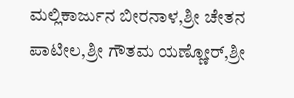ಮಲ್ಲಿಕಾರ್ಜುನ ಬೀರನಾಳ,ಶ್ರೀ ಚೇತನ ಪಾಟೀಲ,ಶ್ರೀ ಗೌತಮ ಯಣ್ಣೋರ್,ಶ್ರೀ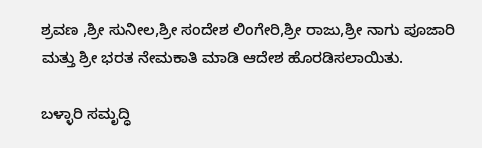ಶ್ರವಣ ,ಶ್ರೀ ಸುನೀಲ,ಶ್ರೀ ಸಂದೇಶ ಲಿಂಗೇರಿ,ಶ್ರೀ ರಾಜು,ಶ್ರೀ ನಾಗು ಪೂಜಾರಿ ಮತ್ತು ಶ್ರೀ ಭರತ ನೇಮಕಾತಿ ಮಾಡಿ ಆದೇಶ ಹೊರಡಿಸಲಾಯಿತು.

ಬಳ್ಳಾರಿ ಸಮೃದ್ಧಿ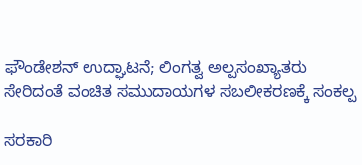ಫೌಂಡೇಶನ್ ಉದ್ಘಾಟನೆ; ಲಿಂಗತ್ವ ಅಲ್ಪಸಂಖ್ಯಾತರು ಸೇರಿದಂತೆ ವಂಚಿತ ಸಮುದಾಯಗಳ ಸಬಲೀಕರಣಕ್ಕೆ ಸಂಕಲ್ಪ

ಸರಕಾರಿ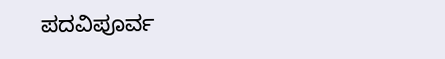ಪದವಿಪೂರ್ವ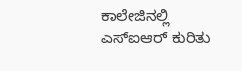ಕಾಲೇಜಿನಲ್ಲಿ ಎಸ್ಐಆರ್ ಕುರಿತು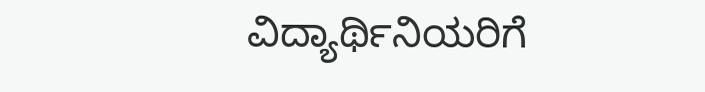ವಿದ್ಯಾರ್ಥಿನಿಯರಿಗೆ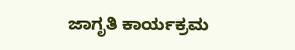ಜಾಗೃತಿ ಕಾರ್ಯಕ್ರಮ